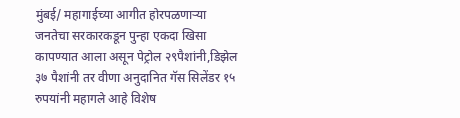मुंबई/ महागाईच्या आगीत होरपळणाऱ्या जनतेचा सरकारकडून पुन्हा एकदा खिसा कापण्यात आला असून पेट्रोल २९पैशांनी,डिझेल ३७ पैशांनी तर वीणा अनुदानित गॅस सिलेंडर १५ रुपयांनी महागले आहे विशेष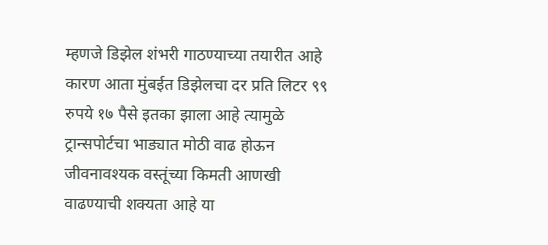म्हणजे डिझेल शंभरी गाठण्याच्या तयारीत आहे कारण आता मुंबईत डिझेलचा दर प्रति लिटर ९९ रुपये १७ पैसे इतका झाला आहे त्यामुळे ट्रान्सपोर्टचा भाड्यात मोठी वाढ होऊन जीवनावश्यक वस्तूंच्या किमती आणखी वाढण्याची शक्यता आहे या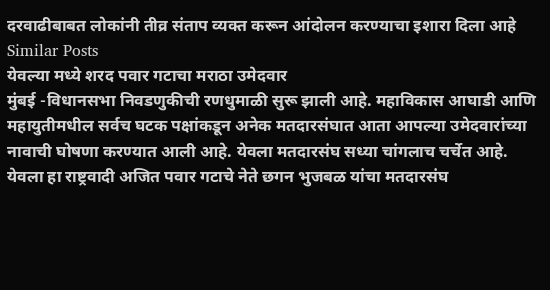दरवाढीबाबत लोकांनी तीव्र संताप व्यक्त करून आंदोलन करण्याचा इशारा दिला आहे
Similar Posts
येवल्या मध्ये शरद पवार गटाचा मराठा उमेदवार
मुंबई -विधानसभा निवडणुकीची रणधुमाळी सुरू झाली आहे. महाविकास आघाडी आणि महायुतीमधील सर्वच घटक पक्षांकडून अनेक मतदारसंघात आता आपल्या उमेदवारांच्या नावाची घोषणा करण्यात आली आहे. येवला मतदारसंघ सध्या चांगलाच चर्चेत आहे. येवला हा राष्ट्रवादी अजित पवार गटाचे नेते छगन भुजबळ यांचा मतदारसंघ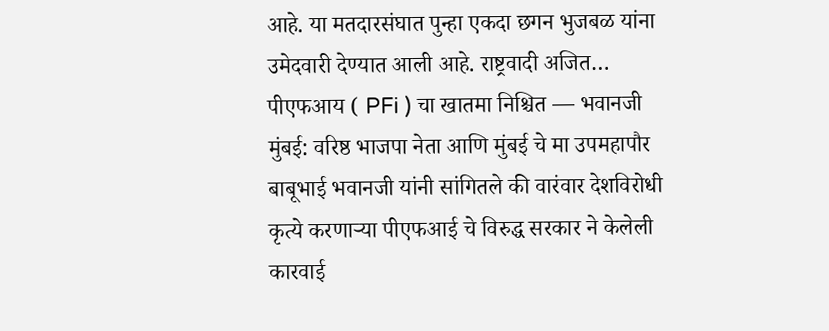आहे. या मतदारसंघात पुन्हा एकदा छगन भुजबळ यांना उमेदवारी देण्यात आली आहे. राष्ट्रवादी अजित…
पीएफआय ( PFi ) चा खातमा निश्चित — भवानजी
मुंबई: वरिष्ठ भाजपा नेता आणि मुंबई चे मा उपमहापौर बाबूभाई भवानजी यांनी सांगितले की वारंवार देशविरोधी कृत्ये करणाऱ्या पीएफआई चे विरुद्ध सरकार ने केलेली कारवाई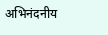अभिनंदनीय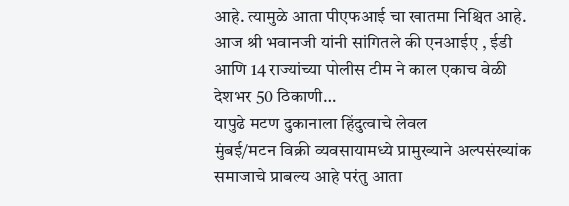आहे. त्यामुळे आता पीएफआई चा खातमा निश्चित आहे. आज श्री भवानजी यांनी सांगितले की एनआईए , ईडी आणि 14 राज्यांच्या पोलीस टीम ने काल एकाच वेळी देशभर 50 ठिकाणी…
यापुढे मटण दुकानाला हिंदुत्वाचे लेवल
मुंबई/मटन विक्री व्यवसायामध्ये प्रामुख्याने अल्पसंख्यांक समाजाचे प्राबल्य आहे परंतु आता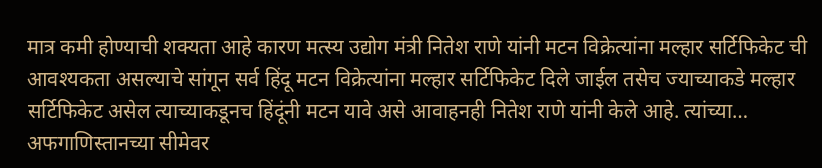मात्र कमी होण्याची शक्यता आहे कारण मत्स्य उद्योग मंत्री नितेश राणे यांनी मटन विक्रेत्यांना मल्हार सर्टिफिकेट ची आवश्यकता असल्याचे सांगून सर्व हिंदू मटन विक्रेत्यांना मल्हार सर्टिफिकेट दिले जाईल तसेच ज्याच्याकडे मल्हार सर्टिफिकेट असेल त्याच्याकडूनच हिंदूंनी मटन यावे असे आवाहनही नितेश राणे यांनी केले आहे. त्यांच्या…
अफगाणिस्तानच्या सीमेवर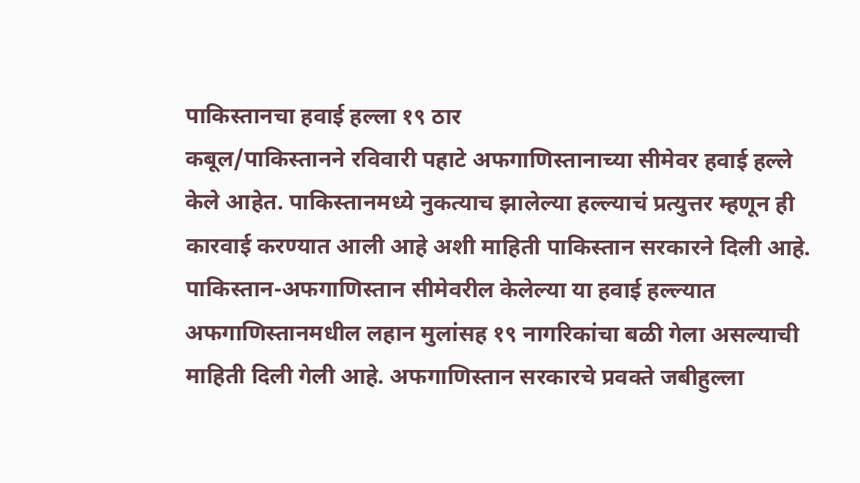पाकिस्तानचा हवाई हल्ला १९ ठार
कबूल/पाकिस्तानने रविवारी पहाटे अफगाणिस्तानाच्या सीमेवर हवाई हल्ले केले आहेत. पाकिस्तानमध्ये नुकत्याच झालेल्या हल्ल्याचं प्रत्युत्तर म्हणून ही कारवाई करण्यात आली आहे अशी माहिती पाकिस्तान सरकारने दिली आहे. पाकिस्तान-अफगाणिस्तान सीमेवरील केलेल्या या हवाई हल्ल्यात अफगाणिस्तानमधील लहान मुलांसह १९ नागरिकांचा बळी गेला असल्याची माहिती दिली गेली आहे. अफगाणिस्तान सरकारचे प्रवक्ते जबीहुल्ला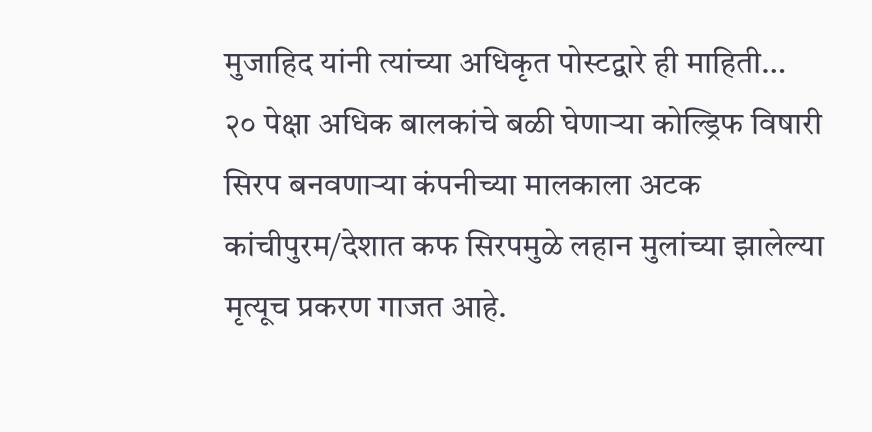मुजाहिद यांनी त्यांच्या अधिकृत पोस्टद्वारे ही माहिती…
२० पेक्षा अधिक बालकांचे बळी घेणाऱ्या कोल्ड्रिफ विषारी सिरप बनवणाऱ्या कंपनीच्या मालकाला अटक
कांचीपुरम/देशात कफ सिरपमुळे लहान मुलांच्या झालेल्या मृत्यूच प्रकरण गाजत आहे.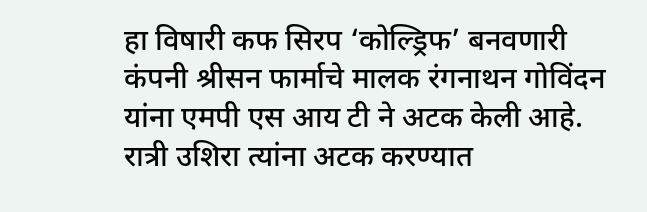हा विषारी कफ सिरप ‘कोल्ड्रिफ’ बनवणारी कंपनी श्रीसन फार्माचे मालक रंगनाथन गोविंदन यांना एमपी एस आय टी ने अटक केली आहे. रात्री उशिरा त्यांना अटक करण्यात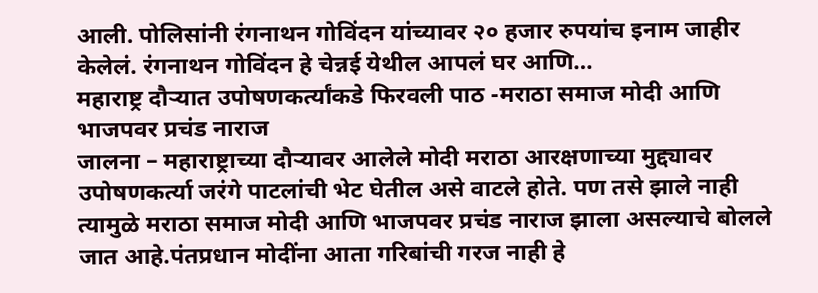आली. पोलिसांनी रंगनाथन गोविंदन यांच्यावर २० हजार रुपयांच इनाम जाहीर केलेलं. रंगनाथन गोविंदन हे चेन्नई येथील आपलं घर आणि…
महाराष्ट्र दौऱ्यात उपोषणकर्त्यांकडे फिरवली पाठ -मराठा समाज मोदी आणि भाजपवर प्रचंड नाराज
जालना – महाराष्ट्राच्या दौऱ्यावर आलेले मोदी मराठा आरक्षणाच्या मुद्द्यावर उपोषणकर्त्या जरंगे पाटलांची भेट घेतील असे वाटले होते. पण तसे झाले नाही त्यामुळे मराठा समाज मोदी आणि भाजपवर प्रचंड नाराज झाला असल्याचे बोलले जात आहे.पंतप्रधान मोदींना आता गरिबांची गरज नाही हे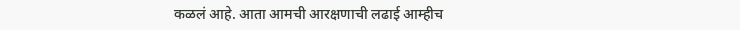कळलं आहे. आता आमची आरक्षणाची लढाई आम्हीच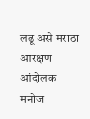लढू असे मराठा आरक्षण आंदोलक मनोज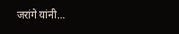जरांगे यांनी…